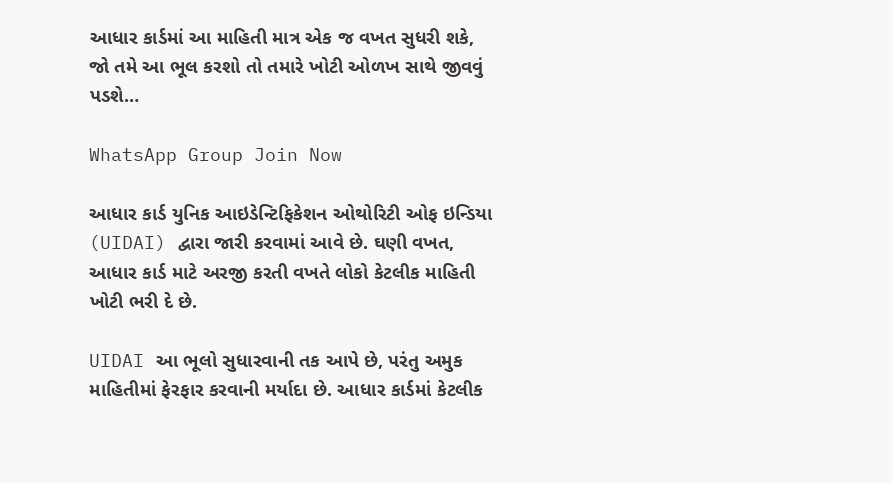આધાર કાર્ડમાં આ માહિતી માત્ર એક જ વખત સુધરી શકે, જો તમે આ ભૂલ કરશો તો તમારે ખોટી ઓળખ સાથે જીવવું પડશે…

WhatsApp Group Join Now

આધાર કાર્ડ યુનિક આઇડેન્ટિફિકેશન ઓથોરિટી ઓફ ઇન્ડિયા (UIDAI) દ્વારા જારી કરવામાં આવે છે. ઘણી વખત, આધાર કાર્ડ માટે અરજી કરતી વખતે લોકો કેટલીક માહિતી ખોટી ભરી દે છે.

UIDAI આ ભૂલો સુધારવાની તક આપે છે, પરંતુ અમુક માહિતીમાં ફેરફાર કરવાની મર્યાદા છે. આધાર કાર્ડમાં કેટલીક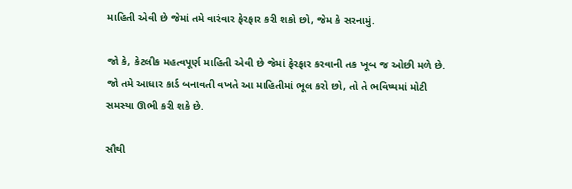માહિતી એવી છે જેમાં તમે વારંવાર ફેરફાર કરી શકો છો, જેમ કે સરનામું.

જો કે, કેટલીક મહત્વપૂર્ણ માહિતી એવી છે જેમાં ફેરફાર કરવાની તક ખૂબ જ ઓછી મળે છે. જો તમે આધાર કાર્ડ બનાવતી વખતે આ માહિતીમાં ભૂલ કરો છો, તો તે ભવિષ્યમાં મોટી સમસ્યા ઊભી કરી શકે છે.

સૌથી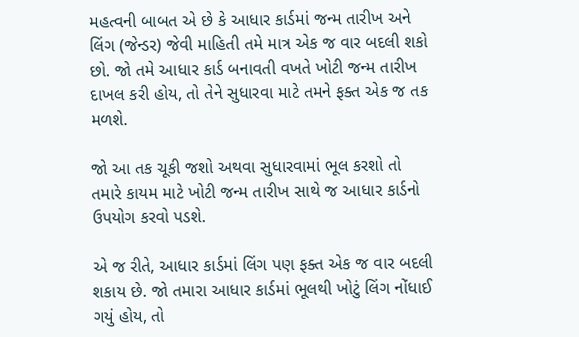મહત્વની બાબત એ છે કે આધાર કાર્ડમાં જન્મ તારીખ અને લિંગ (જેન્ડર) જેવી માહિતી તમે માત્ર એક જ વાર બદલી શકો છો. જો તમે આધાર કાર્ડ બનાવતી વખતે ખોટી જન્મ તારીખ દાખલ કરી હોય, તો તેને સુધારવા માટે તમને ફક્ત એક જ તક મળશે.

જો આ તક ચૂકી જશો અથવા સુધારવામાં ભૂલ કરશો તો તમારે કાયમ માટે ખોટી જન્મ તારીખ સાથે જ આધાર કાર્ડનો ઉપયોગ કરવો પડશે.

એ જ રીતે, આધાર કાર્ડમાં લિંગ પણ ફક્ત એક જ વાર બદલી શકાય છે. જો તમારા આધાર કાર્ડમાં ભૂલથી ખોટું લિંગ નોંધાઈ ગયું હોય, તો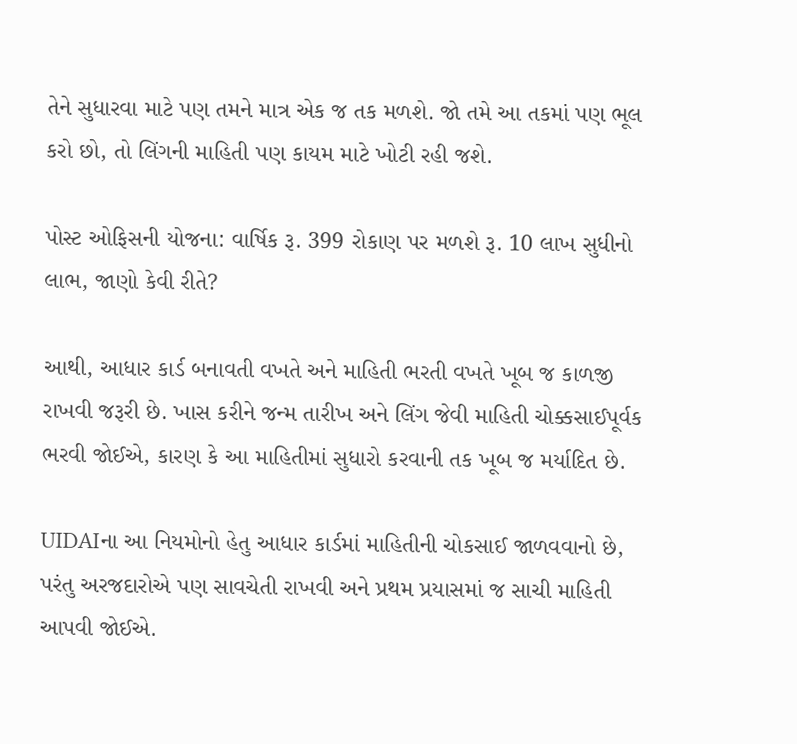તેને સુધારવા માટે પણ તમને માત્ર એક જ તક મળશે. જો તમે આ તકમાં પણ ભૂલ કરો છો, તો લિંગની માહિતી પણ કાયમ માટે ખોટી રહી જશે.

પોસ્ટ ઓફિસની યોજના: વાર્ષિક રૂ. 399 રોકાણ પર મળશે રૂ. 10 લાખ સુધીનો લાભ, જાણો કેવી રીતે?

આથી, આધાર કાર્ડ બનાવતી વખતે અને માહિતી ભરતી વખતે ખૂબ જ કાળજી રાખવી જરૂરી છે. ખાસ કરીને જન્મ તારીખ અને લિંગ જેવી માહિતી ચોક્કસાઈપૂર્વક ભરવી જોઈએ, કારણ કે આ માહિતીમાં સુધારો કરવાની તક ખૂબ જ મર્યાદિત છે.

UIDAIના આ નિયમોનો હેતુ આધાર કાર્ડમાં માહિતીની ચોકસાઈ જાળવવાનો છે, પરંતુ અરજદારોએ પણ સાવચેતી રાખવી અને પ્રથમ પ્રયાસમાં જ સાચી માહિતી આપવી જોઈએ.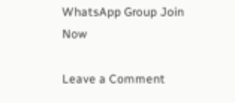WhatsApp Group Join Now

Leave a Comment